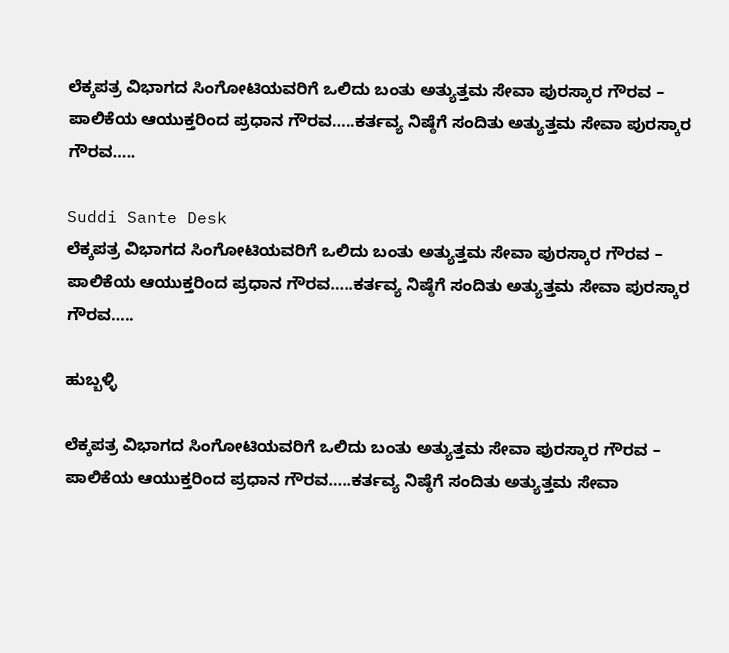ಲೆಕ್ಕಪತ್ರ ವಿಭಾಗದ ಸಿಂಗೋಟಿಯವರಿಗೆ ಒಲಿದು ಬಂತು ಅತ್ಯುತ್ತಮ ಸೇವಾ ಪುರಸ್ಕಾರ ಗೌರವ – ಪಾಲಿಕೆಯ ಆಯುಕ್ತರಿಂದ ಪ್ರಧಾನ ಗೌರವ…..ಕರ್ತವ್ಯ ನಿಷ್ಠೆಗೆ ಸಂದಿತು ಅತ್ಯುತ್ತಮ ಸೇವಾ ಪುರಸ್ಕಾರ ಗೌರವ…..

Suddi Sante Desk
ಲೆಕ್ಕಪತ್ರ ವಿಭಾಗದ ಸಿಂಗೋಟಿಯವರಿಗೆ ಒಲಿದು ಬಂತು ಅತ್ಯುತ್ತಮ ಸೇವಾ ಪುರಸ್ಕಾರ ಗೌರವ – ಪಾಲಿಕೆಯ ಆಯುಕ್ತರಿಂದ ಪ್ರಧಾನ ಗೌರವ…..ಕರ್ತವ್ಯ ನಿಷ್ಠೆಗೆ ಸಂದಿತು ಅತ್ಯುತ್ತಮ ಸೇವಾ ಪುರಸ್ಕಾರ ಗೌರವ…..

ಹುಬ್ಬಳ್ಳಿ

ಲೆಕ್ಕಪತ್ರ ವಿಭಾಗದ ಸಿಂಗೋಟಿಯವರಿಗೆ ಒಲಿದು ಬಂತು ಅತ್ಯುತ್ತಮ ಸೇವಾ ಪುರಸ್ಕಾರ ಗೌರವ – ಪಾಲಿಕೆಯ ಆಯುಕ್ತರಿಂದ ಪ್ರಧಾನ ಗೌರವ…..ಕರ್ತವ್ಯ ನಿಷ್ಠೆಗೆ ಸಂದಿತು ಅತ್ಯುತ್ತಮ ಸೇವಾ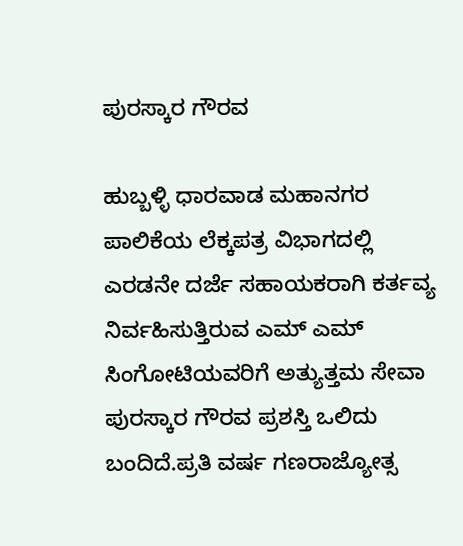ಪುರಸ್ಕಾರ ಗೌರವ

ಹುಬ್ಬಳ್ಳಿ ಧಾರವಾಡ ಮಹಾನಗರ ಪಾಲಿಕೆಯ ಲೆಕ್ಕಪತ್ರ ವಿಭಾಗದಲ್ಲಿ ಎರಡನೇ ದರ್ಜೆ ಸಹಾಯಕರಾಗಿ ಕರ್ತವ್ಯ ನಿರ್ವಹಿಸುತ್ತಿರುವ ಎಮ್ ಎಮ್ ಸಿಂಗೋಟಿಯವರಿಗೆ ಅತ್ಯುತ್ತಮ ಸೇವಾ ಪುರಸ್ಕಾರ ಗೌರವ ಪ್ರಶಸ್ತಿ ಒಲಿದು ಬಂದಿದೆ.ಪ್ರತಿ ವರ್ಷ ಗಣರಾಜ್ಯೋತ್ಸ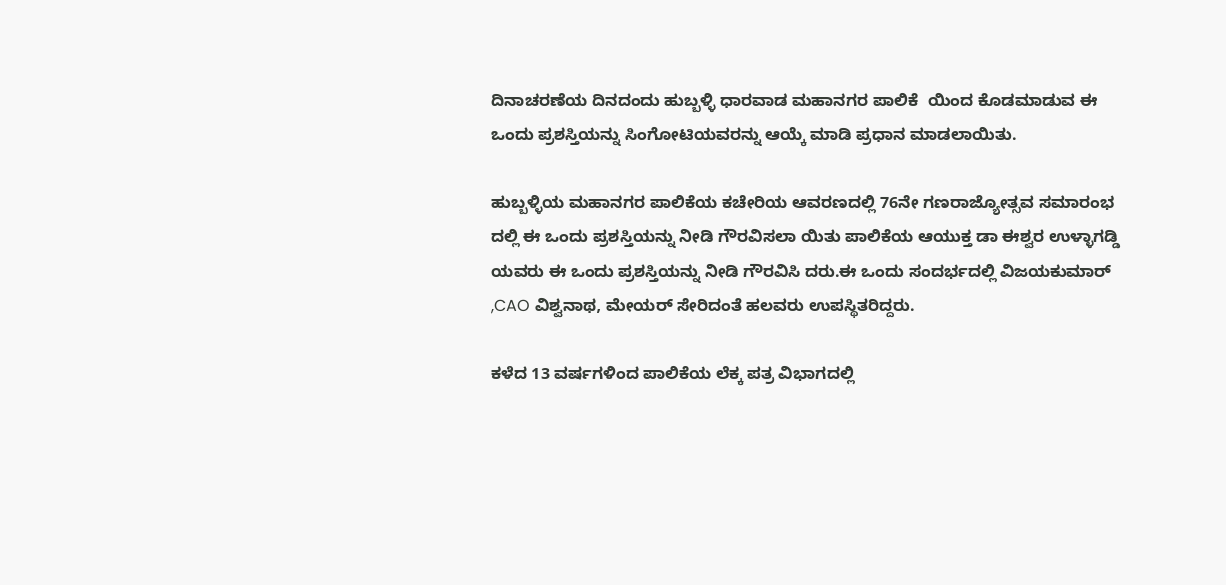ದಿನಾಚರಣೆಯ ದಿನದಂದು ಹುಬ್ಬಳ್ಳಿ ಧಾರವಾಡ ಮಹಾನಗರ ಪಾಲಿಕೆ  ಯಿಂದ ಕೊಡಮಾಡುವ ಈ ಒಂದು ಪ್ರಶಸ್ತಿಯನ್ನು ಸಿಂಗೋಟಿಯವರನ್ನು ಆಯ್ಕೆ ಮಾಡಿ ಪ್ರಧಾನ ಮಾಡಲಾಯಿತು.

ಹುಬ್ಬಳ್ಳಿಯ ಮಹಾನಗರ ಪಾಲಿಕೆಯ ಕಚೇರಿಯ ಆವರಣದಲ್ಲಿ 76ನೇ ಗಣರಾಜ್ಯೋತ್ಸವ ಸಮಾರಂಭ ದಲ್ಲಿ ಈ ಒಂದು ಪ್ರಶಸ್ತಿಯನ್ನು ನೀಡಿ ಗೌರವಿಸಲಾ ಯಿತು ಪಾಲಿಕೆಯ ಆಯುಕ್ತ ಡಾ ಈಶ್ವರ ಉಳ್ಳಾಗಡ್ಡಿ ಯವರು ಈ ಒಂದು ಪ್ರಶಸ್ತಿಯನ್ನು ನೀಡಿ ಗೌರವಿಸಿ ದರು.ಈ ಒಂದು ಸಂದರ್ಭದಲ್ಲಿ ವಿಜಯಕುಮಾರ್ ,CAO ವಿಶ್ವನಾಥ, ಮೇಯರ್ ಸೇರಿದಂತೆ ಹಲವರು ಉಪಸ್ಥಿತರಿದ್ದರು.

ಕಳೆದ 13 ವರ್ಷಗಳಿಂದ ಪಾಲಿಕೆಯ ಲೆಕ್ಕ ಪತ್ರ ವಿಭಾಗದಲ್ಲಿ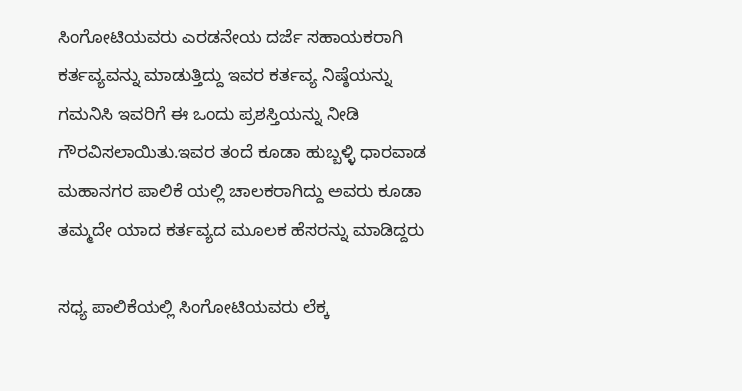ಸಿಂಗೋಟಿಯವರು ಎರಡನೇಯ ದರ್ಜೆ ಸಹಾಯಕರಾಗಿ ಕರ್ತವ್ಯವನ್ನು ಮಾಡುತ್ತಿದ್ದು ಇವರ ಕರ್ತವ್ಯ ನಿಷ್ಠೆಯನ್ನು ಗಮನಿಸಿ ಇವರಿಗೆ ಈ ಒಂದು ಪ್ರಶಸ್ತಿಯನ್ನು ನೀಡಿ ಗೌರವಿಸಲಾಯಿತು.ಇವರ ತಂದೆ ಕೂಡಾ ಹುಬ್ಬಳ್ಳಿ ಧಾರವಾಡ ಮಹಾನಗರ ಪಾಲಿಕೆ ಯಲ್ಲಿ ಚಾಲಕರಾಗಿದ್ದು ಅವರು ಕೂಡಾ ತಮ್ಮದೇ ಯಾದ ಕರ್ತವ್ಯದ ಮೂಲಕ ಹೆಸರನ್ನು ಮಾಡಿದ್ದರು

ಸಧ್ಯ ಪಾಲಿಕೆಯಲ್ಲಿ ಸಿಂಗೋಟಿಯವರು ಲೆಕ್ಕ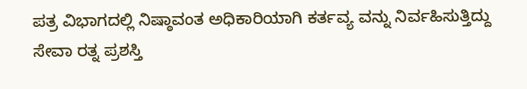ಪತ್ರ ವಿಭಾಗದಲ್ಲಿ ನಿಷ್ಠಾವಂತ ಅಧಿಕಾರಿಯಾಗಿ ಕರ್ತವ್ಯ ವನ್ನು ನಿರ್ವಹಿಸುತ್ತಿದ್ದು ಸೇವಾ ರತ್ನ ಪ್ರಶಸ್ತಿ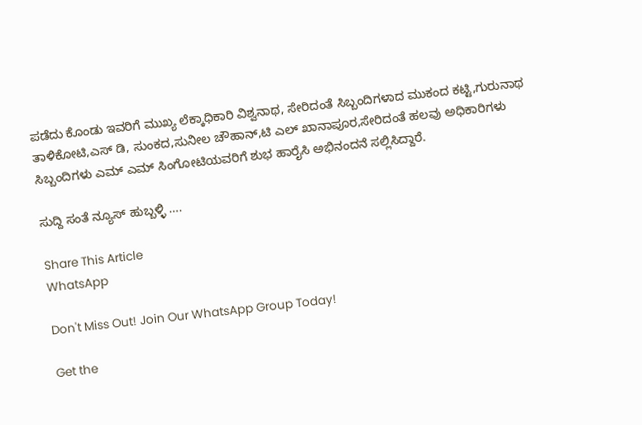ಪಡೆದು ಕೊಂಡು ಇವರಿಗೆ ಮುಖ್ಯ ಲೆಕ್ಕಾಧಿಕಾರಿ ವಿಶ್ವನಾಥ, ಸೇರಿದಂತೆ ಸಿಬ್ಬಂದಿಗಳಾದ ಮುಕಂದ ಕಟ್ಟಿ,ಗುರುನಾಥ ತಾಳಿಕೋಟಿ,ಎಸ್ ಡಿ, ಸುಂಕದ,ಸುನೀಲ ಚೌಹಾನ್,ಟಿ ಎಲ್ ಖಾನಾಪೂರ,ಸೇರಿದಂತೆ ಹಲವು ಅಧಿಕಾರಿಗಳು ಸಿಬ್ಬಂದಿಗಳು ಎಮ್ ಎಮ್ ಸಿಂಗೋಟಿಯವರಿಗೆ ಶುಭ ಹಾರೈಸಿ ಅಭಿನಂದನೆ ಸಲ್ಲಿಸಿದ್ದಾರೆ.

ಸುದ್ದಿ ಸಂತೆ ನ್ಯೂಸ್ ಹುಬ್ಬಳ್ಳಿ ‌….

Share This Article
WhatsApp

Don't Miss Out! Join Our WhatsApp Group Today!

Get the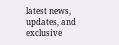latest news, updates, and exclusive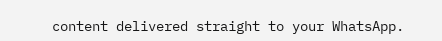content delivered straight to your WhatsApp.